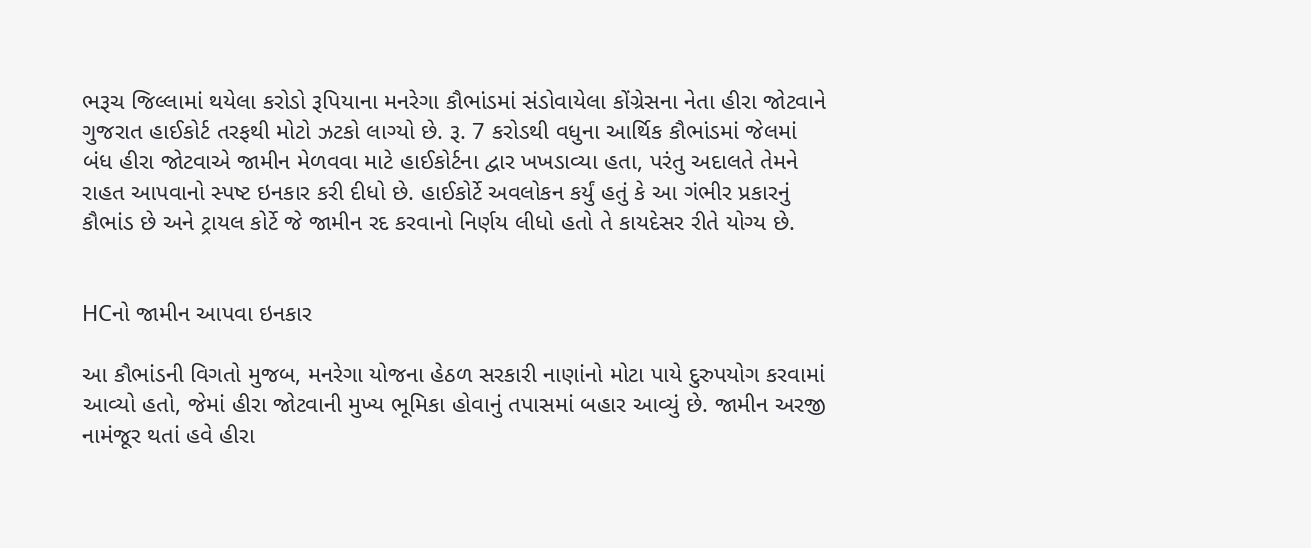ભરૂચ જિલ્લામાં થયેલા કરોડો રૂપિયાના મનરેગા કૌભાંડમાં સંડોવાયેલા કોંગ્રેસના નેતા હીરા જોટવાને ગુજરાત હાઈકોર્ટ તરફથી મોટો ઝટકો લાગ્યો છે. રૂ. 7 કરોડથી વધુના આર્થિક કૌભાંડમાં જેલમાં બંધ હીરા જોટવાએ જામીન મેળવવા માટે હાઈકોર્ટના દ્વાર ખખડાવ્યા હતા, પરંતુ અદાલતે તેમને રાહત આપવાનો સ્પષ્ટ ઇનકાર કરી દીધો છે. હાઈકોર્ટે અવલોકન કર્યું હતું કે આ ગંભીર પ્રકારનું કૌભાંડ છે અને ટ્રાયલ કોર્ટે જે જામીન રદ કરવાનો નિર્ણય લીધો હતો તે કાયદેસર રીતે યોગ્ય છે.


HCનો જામીન આપવા ઇનકાર

આ કૌભાંડની વિગતો મુજબ, મનરેગા યોજના હેઠળ સરકારી નાણાંનો મોટા પાયે દુરુપયોગ કરવામાં આવ્યો હતો, જેમાં હીરા જોટવાની મુખ્ય ભૂમિકા હોવાનું તપાસમાં બહાર આવ્યું છે. જામીન અરજી નામંજૂર થતાં હવે હીરા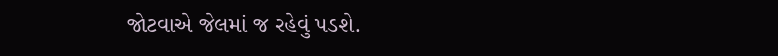જોટવાએ જેલમાં જ રહેવું પડશે.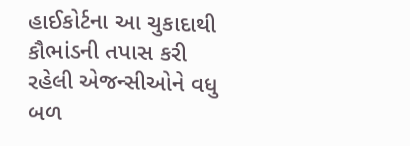હાઈકોર્ટના આ ચુકાદાથી કૌભાંડની તપાસ કરી રહેલી એજન્સીઓને વધુ બળ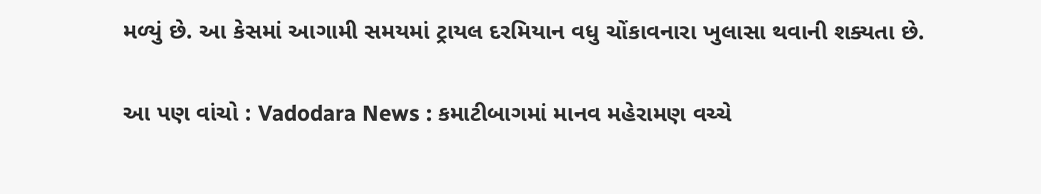મળ્યું છે. આ કેસમાં આગામી સમયમાં ટ્રાયલ દરમિયાન વધુ ચોંકાવનારા ખુલાસા થવાની શક્યતા છે.

આ પણ વાંચો : Vadodara News : કમાટીબાગમાં માનવ મહેરામણ વચ્ચે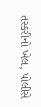તસ્કરીનો ખેલ, પોલીસે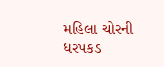મહિલા ચોરની ધરપકડ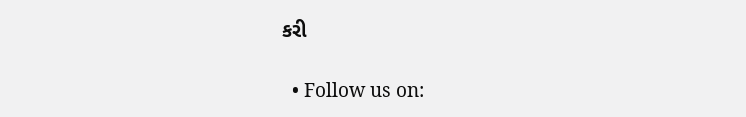કરી

  • Follow us on: